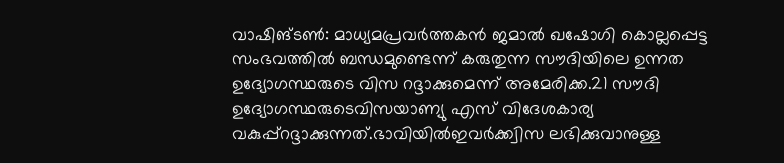വാഷിങ്ടൺ: മാധ്യമപ്രവർത്തകൻ ജമാൽ ഖഷോഗി കൊല്ലപ്പെട്ട സംഭവത്തിൽ ബന്ധമുണ്ടെന്ന് കരുതുന്ന സൗദിയിലെ ഉന്നത ഉദ്യോഗസ്ഥരുടെ വിസ റദ്ദാക്കുമെന്ന് അമേരിക്ക.21 സൗദി ഉദ്യോഗസ്ഥരുടെവിസയാണ്യു എസ് വിദേശകാര്യ വകുപ്പ്റദ്ദാക്കുന്നത്.ഭാവിയിൽഇവർക്ക്വിസ ലഭിക്കുവാനുള്ള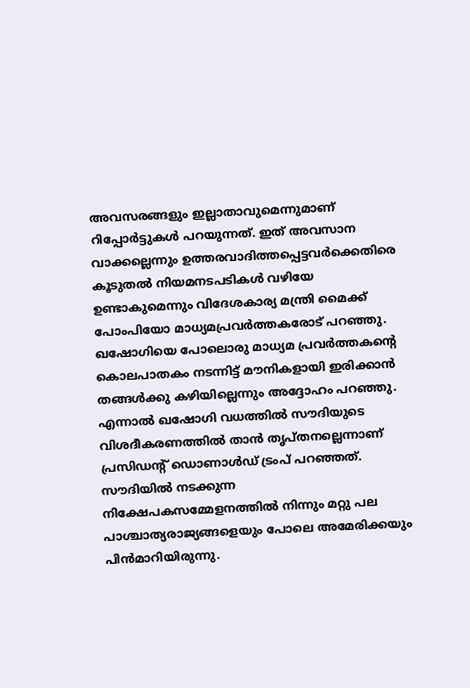അവസരങ്ങളും ഇല്ലാതാവുമെന്നുമാണ് റിപ്പോർട്ടുകൾ പറയുന്നത്. ഇത് അവസാന വാക്കല്ലെന്നും ഉത്തരവാദിത്തപ്പെട്ടവർക്കെതിരെ കൂടുതൽ നിയമനടപടികൾ വഴിയേ ഉണ്ടാകുമെന്നും വിദേശകാര്യ മന്ത്രി മൈക്ക് പോംപിയോ മാധ്യമപ്രവർത്തകരോട് പറഞ്ഞു. ഖഷോഗിയെ പോലൊരു മാധ്യമ പ്രവർത്തകന്റെ കൊലപാതകം നടന്നിട്ട് മൗനികളായി ഇരിക്കാൻ തങ്ങൾക്കു കഴിയില്ലെന്നും അദ്ദോഹം പറഞ്ഞു. എന്നാൽ ഖഷോഗി വധത്തിൽ സൗദിയുടെ വിശദീകരണത്തിൽ താൻ തൃപ്തനല്ലെന്നാണ് പ്രസിഡന്റ് ഡൊണാൾഡ് ട്രംപ് പറഞ്ഞത്. സൗദിയിൽ നടക്കുന്ന നിക്ഷേപകസമ്മേളനത്തിൽ നിന്നും മറ്റു പല പാശ്ചാത്യരാജ്യങ്ങളെയും പോലെ അമേരിക്കയും പിൻമാറിയിരുന്നു.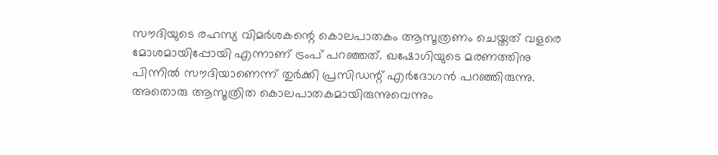സൗദിയുടെ രഹസ്യ വിമർശകന്റെ കൊലപാതകം ആസൂത്രണം ചെയ്തത് വളരെ മോശമായിപ്പോയി എന്നാണ് ട്രംപ് പറഞ്ഞത്. ഖഷോഗിയുടെ മരണത്തിനു പിന്നിൽ സൗദിയാണെന്ന് തുർക്കി പ്രസിഡന്റ് എർദോഗൻ പറഞ്ഞിരുന്നു. അതൊരു ആസൂത്രിത കൊലപാതകമായിരുന്നുവെന്നും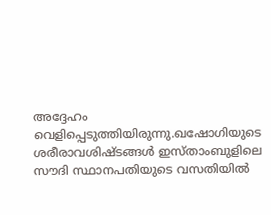അദ്ദേഹം വെളിപ്പെടുത്തിയിരുന്നു.ഖഷോഗിയുടെ ശരീരാവശിഷ്ടങ്ങൾ ഇസ്താംബുളിലെ സൗദി സ്ഥാനപതിയുടെ വസതിയിൽ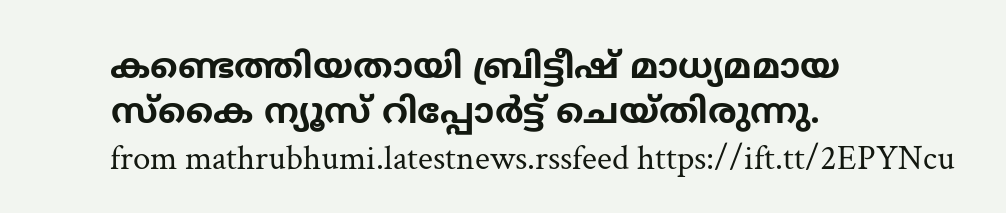കണ്ടെത്തിയതായി ബ്രിട്ടീഷ് മാധ്യമമായ സ്കൈ ന്യൂസ് റിപ്പോർട്ട് ചെയ്തിരുന്നു.
from mathrubhumi.latestnews.rssfeed https://ift.tt/2EPYNcu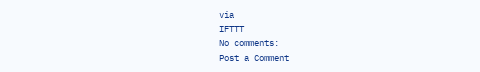via
IFTTT
No comments:
Post a Comment